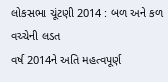લોકસભા ચૂંટણી 2014 : બળ અને કળ વચ્ચેની લડત
વર્ષ 2014ને અતિ મહત્વપૂર્ણ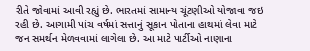રીતે જોવામાં આવી રહ્યું છે. ભારતમાં સામાન્ય ચૂંટણીઓ યોજાવા જઇ રહી છે. આગામી પાંચ વર્ષમાં સત્તાનું સૂકાન પોતાના હાથમાં લેવા માટે જન સમર્થન મેળવવામાં લાગેલા છે. આ માટે પાર્ટીઓ નાણાના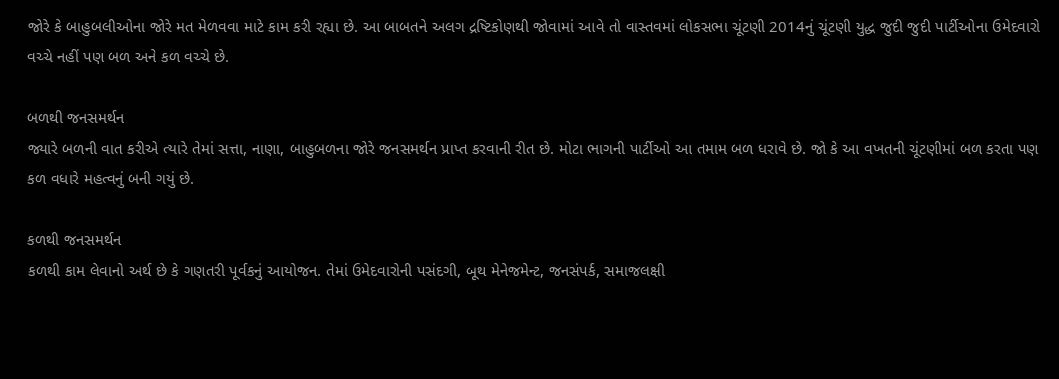જોરે કે બાહુબલીઓના જોરે મત મેળવવા માટે કામ કરી રહ્યા છે. આ બાબતને અલગ દ્રષ્ટિકોણથી જોવામાં આવે તો વાસ્તવમાં લોકસભા ચૂંટણી 2014નું ચૂંટણી યુદ્ધ જુદી જુદી પાર્ટીઓના ઉમેદવારો વચ્ચે નહીં પણ બળ અને કળ વચ્ચે છે.

બળથી જનસમર્થન
જ્યારે બળની વાત કરીએ ત્યારે તેમાં સત્તા, નાણા, બાહુબળના જોરે જનસમર્થન પ્રાપ્ત કરવાની રીત છે. મોટા ભાગની પાર્ટીઓ આ તમામ બળ ધરાવે છે. જો કે આ વખતની ચૂંટણીમાં બળ કરતા પણ કળ વધારે મહત્વનું બની ગયું છે.

કળથી જનસમર્થન
કળથી કામ લેવાનો અર્થ છે કે ગણતરી પૂર્વકનું આયોજન. તેમાં ઉમેદવારોની પસંદગી, બૂથ મેનેજમેન્ટ, જનસંપર્ક, સમાજલક્ષી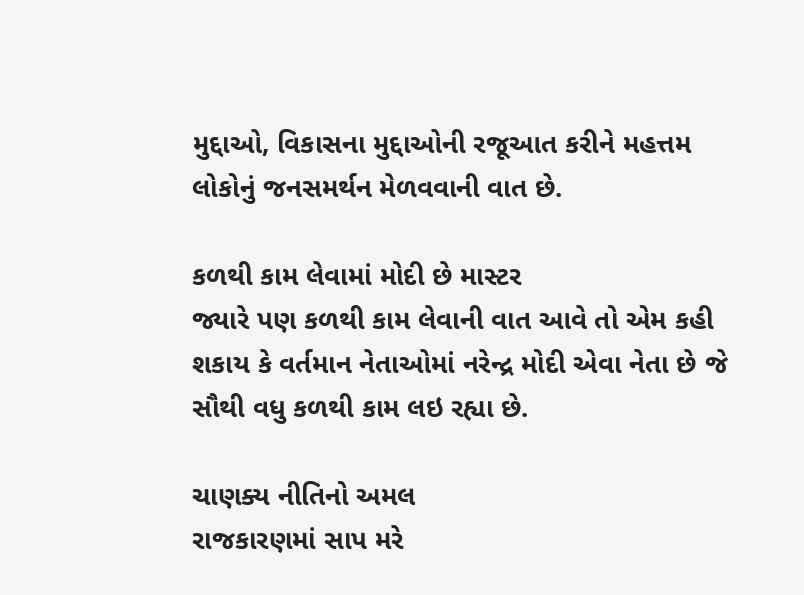મુદ્દાઓ, વિકાસના મુદ્દાઓની રજૂઆત કરીને મહત્તમ લોકોનું જનસમર્થન મેળવવાની વાત છે.

કળથી કામ લેવામાં મોદી છે માસ્ટર
જ્યારે પણ કળથી કામ લેવાની વાત આવે તો એમ કહી શકાય કે વર્તમાન નેતાઓમાં નરેન્દ્ર મોદી એવા નેતા છે જે સૌથી વધુ કળથી કામ લઇ રહ્યા છે.

ચાણક્ય નીતિનો અમલ
રાજકારણમાં સાપ મરે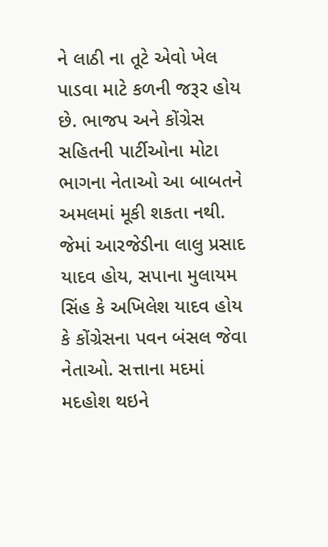ને લાઠી ના તૂટે એવો ખેલ પાડવા માટે કળની જરૂર હોય છે. ભાજપ અને કોંગ્રેસ સહિતની પાર્ટીઓના મોટા ભાગના નેતાઓ આ બાબતને અમલમાં મૂકી શકતા નથી. જેમાં આરજેડીના લાલુ પ્રસાદ યાદવ હોય, સપાના મુલાયમ સિંહ કે અખિલેશ યાદવ હોય કે કોંગ્રેસના પવન બંસલ જેવા નેતાઓ. સત્તાના મદમાં મદહોશ થઇને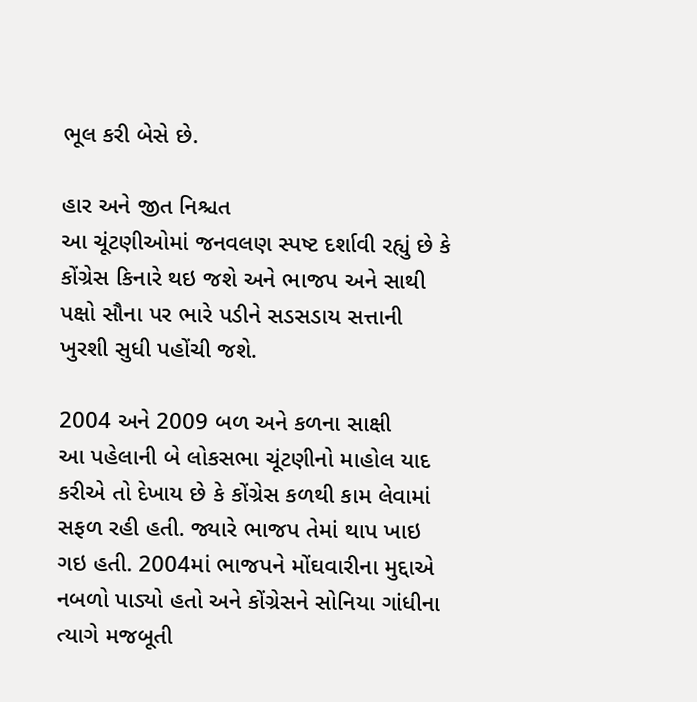ભૂલ કરી બેસે છે.

હાર અને જીત નિશ્ચત
આ ચૂંટણીઓમાં જનવલણ સ્પષ્ટ દર્શાવી રહ્યું છે કે કોંગ્રેસ કિનારે થઇ જશે અને ભાજપ અને સાથી પક્ષો સૌના પર ભારે પડીને સડસડાય સત્તાની ખુરશી સુધી પહોંચી જશે.

2004 અને 2009 બળ અને કળના સાક્ષી
આ પહેલાની બે લોકસભા ચૂંટણીનો માહોલ યાદ કરીએ તો દેખાય છે કે કોંગ્રેસ કળથી કામ લેવામાં સફળ રહી હતી. જ્યારે ભાજપ તેમાં થાપ ખાઇ ગઇ હતી. 2004માં ભાજપને મોંઘવારીના મુદ્દાએ નબળો પાડ્યો હતો અને કોંગ્રેસને સોનિયા ગાંધીના ત્યાગે મજબૂતી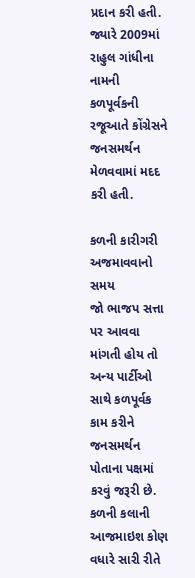પ્રદાન કરી હતી. જ્યારે 2009માં રાહુલ ગાંધીના નામની કળપૂર્વકની રજૂઆતે કોંગ્રેસને જનસમર્થન મેળવવામાં મદદ કરી હતી.

કળની કારીગરી અજમાવવાનો સમય
જો ભાજપ સત્તા પર આવવા માંગતી હોય તો અન્ય પાર્ટીઓ સાથે કળપૂર્વક કામ કરીને જનસમર્થન પોતાના પક્ષમાં કરવું જરૂરી છે. કળની કલાની આજમાઇશ કોણ વધારે સારી રીતે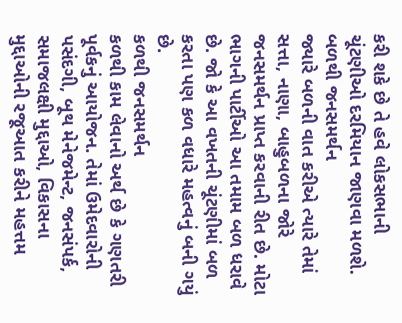કરી શકે છે તે હવે લોકસભાની ચૂંટણીઓ દરમિયાન જાણવા મળશે.
બળથી જનસમર્થન
જ્યારે બળની વાત કરીએ ત્યારે તેમાં સત્તા, નાણા, બાહુબળના જોરે જનસમર્થન પ્રાપ્ત કરવાની રીત છે. મોટા ભાગની પાર્ટીઓ આ તમામ બળ ધરાવે છે. જો કે આ વખતની ચૂંટણીમાં બળ કરતા પણ કળ વધારે મહત્વનું બની ગયું છે.
કળથી જનસમર્થન
કળથી કામ લેવાનો અર્થ છે કે ગણતરી પૂર્વકનું આયોજન. તેમાં ઉમેદવારોની પસંદગી, બૂથ મેનેજમેન્ટ, જનસંપર્ક, સમાજલક્ષી મુદ્દાઓ, વિકાસના મુદ્દાઓની રજૂઆત કરીને મહત્તમ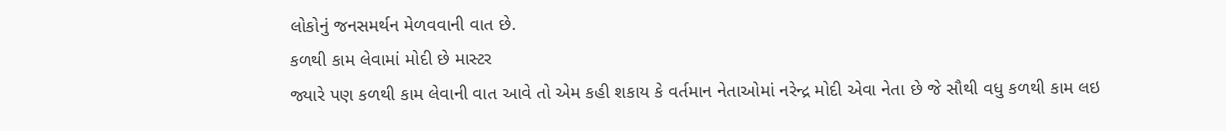લોકોનું જનસમર્થન મેળવવાની વાત છે.
કળથી કામ લેવામાં મોદી છે માસ્ટર
જ્યારે પણ કળથી કામ લેવાની વાત આવે તો એમ કહી શકાય કે વર્તમાન નેતાઓમાં નરેન્દ્ર મોદી એવા નેતા છે જે સૌથી વધુ કળથી કામ લઇ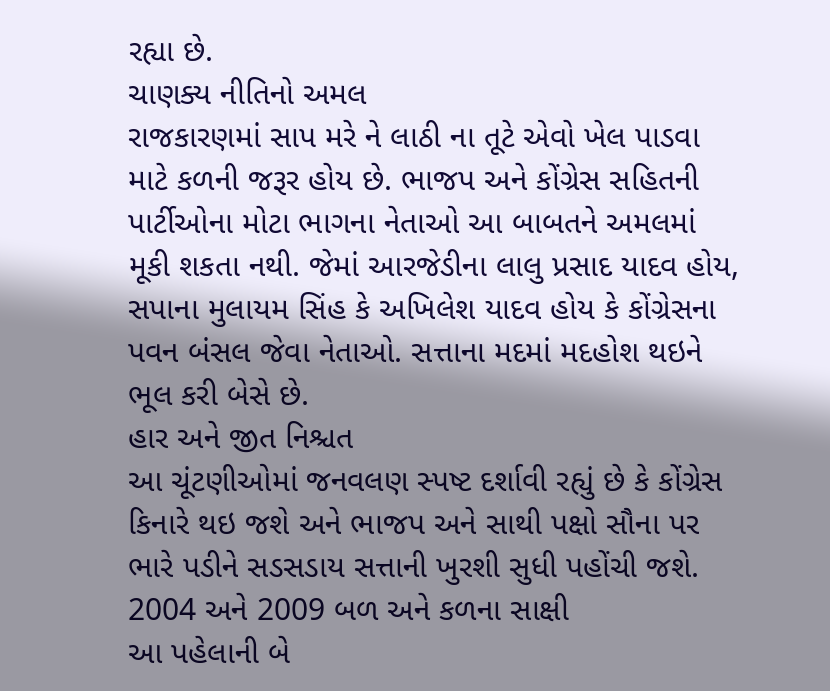રહ્યા છે.
ચાણક્ય નીતિનો અમલ
રાજકારણમાં સાપ મરે ને લાઠી ના તૂટે એવો ખેલ પાડવા માટે કળની જરૂર હોય છે. ભાજપ અને કોંગ્રેસ સહિતની પાર્ટીઓના મોટા ભાગના નેતાઓ આ બાબતને અમલમાં મૂકી શકતા નથી. જેમાં આરજેડીના લાલુ પ્રસાદ યાદવ હોય, સપાના મુલાયમ સિંહ કે અખિલેશ યાદવ હોય કે કોંગ્રેસના પવન બંસલ જેવા નેતાઓ. સત્તાના મદમાં મદહોશ થઇને ભૂલ કરી બેસે છે.
હાર અને જીત નિશ્ચત
આ ચૂંટણીઓમાં જનવલણ સ્પષ્ટ દર્શાવી રહ્યું છે કે કોંગ્રેસ કિનારે થઇ જશે અને ભાજપ અને સાથી પક્ષો સૌના પર ભારે પડીને સડસડાય સત્તાની ખુરશી સુધી પહોંચી જશે.
2004 અને 2009 બળ અને કળના સાક્ષી
આ પહેલાની બે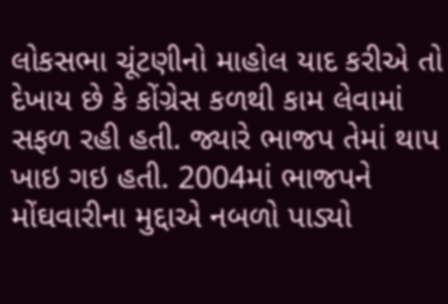લોકસભા ચૂંટણીનો માહોલ યાદ કરીએ તો દેખાય છે કે કોંગ્રેસ કળથી કામ લેવામાં સફળ રહી હતી. જ્યારે ભાજપ તેમાં થાપ ખાઇ ગઇ હતી. 2004માં ભાજપને મોંઘવારીના મુદ્દાએ નબળો પાડ્યો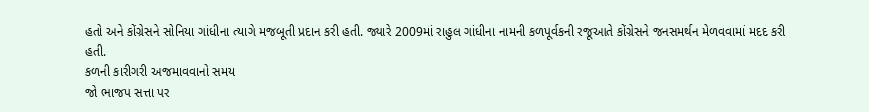હતો અને કોંગ્રેસને સોનિયા ગાંધીના ત્યાગે મજબૂતી પ્રદાન કરી હતી. જ્યારે 2009માં રાહુલ ગાંધીના નામની કળપૂર્વકની રજૂઆતે કોંગ્રેસને જનસમર્થન મેળવવામાં મદદ કરી હતી.
કળની કારીગરી અજમાવવાનો સમય
જો ભાજપ સત્તા પર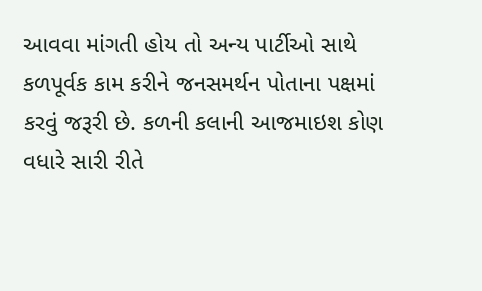આવવા માંગતી હોય તો અન્ય પાર્ટીઓ સાથે કળપૂર્વક કામ કરીને જનસમર્થન પોતાના પક્ષમાં કરવું જરૂરી છે. કળની કલાની આજમાઇશ કોણ વધારે સારી રીતે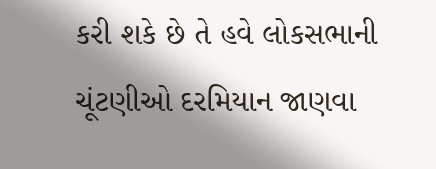કરી શકે છે તે હવે લોકસભાની ચૂંટણીઓ દરમિયાન જાણવા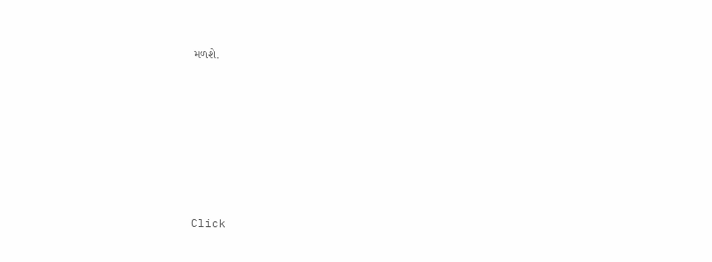મળશે.












Click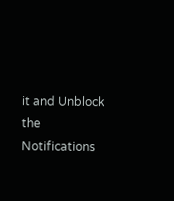it and Unblock the Notifications